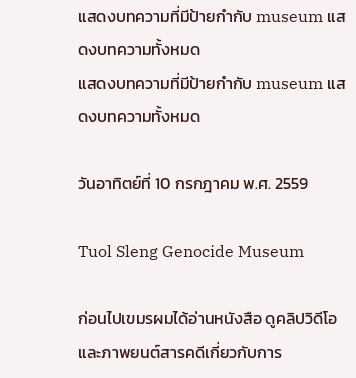แสดงบทความที่มีป้ายกำกับ museum แสดงบทความทั้งหมด
แสดงบทความที่มีป้ายกำกับ museum แสดงบทความทั้งหมด

วันอาทิตย์ที่ 10 กรกฎาคม พ.ศ. 2559

Tuol Sleng Genocide Museum

ก่อนไปเขมรผมได้อ่านหนังสือ ดูคลิปวิดีโอ และภาพยนต์สารคดีเกี่ยวกับการ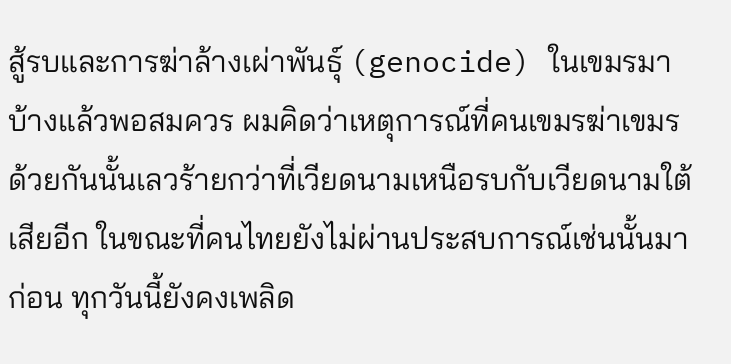สู้รบและการฆ่าล้างเผ่าพันธุ์ (genocide) ในเขมรมาบ้างแล้วพอสมควร ผมคิดว่าเหตุการณ์ที่คนเขมรฆ่าเขมรด้วยกันนั้นเลวร้ายกว่าที่เวียดนามเหนือรบกับเวียดนามใต้เสียอีก ในขณะที่คนไทยยังไม่ผ่านประสบการณ์เช่นนั้นมาก่อน ทุกวันนี้ยังคงเพลิด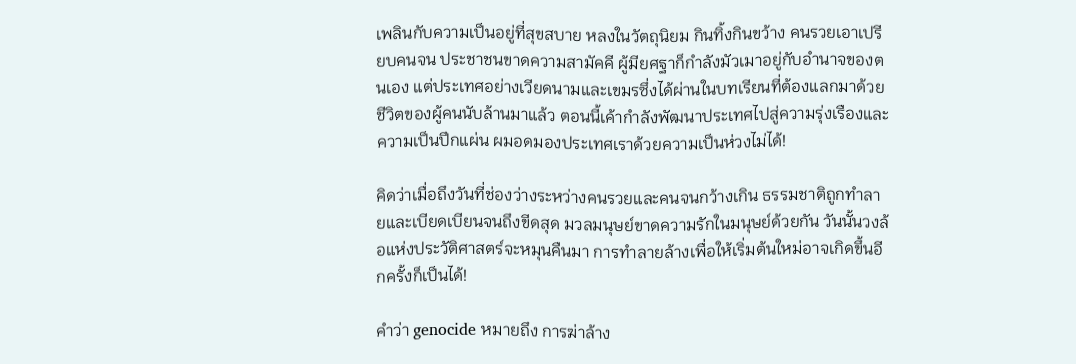เพลินกับความเป็นอยู่ที่สุขสบาย หลงในวัตถุนิยม กินทิ้งกินขว้าง คนรวยเอาเปรียบคนจน ประชาชนขาดความสามัคคี ผู้มียศฐาก็กำลังมัวเมาอยู่กับอำนาจของตนเอง แต่ประเทศอย่างเวียดนามและเขมรซึ่งได้ผ่านในบทเรียนที่ต้องแลกมาด้วยชีวิตของผู้คนนับล้านมาแล้ว ตอนนี้เค้ากำลังพัฒนาประเทศไปสู่ความรุ่งเรืองและความเป็นปึกแผ่น ผมอดมองประเทศเราด้วยความเป็นห่วงไม่ได้!

คิดว่าเมื่อถึงวันที่ช่องว่างระหว่างคนรวยและคนจนกว้างเกิน ธรรมชาติถูกทำลายและเบียดเบียนจนถึงขีดสุด มวลมนุษย์ขาดความรักในมนุษย์ด้วยกัน วันนั้นวงล้อแห่งประวัติศาสตร์จะหมุนคืนมา การทำลายล้างเพื่อให้เริ่มต้นใหม่อาจเกิดขึ้นอีกครั้งก็เป็นได้!

คำว่า genocide หมายถึง การฆ่าล้าง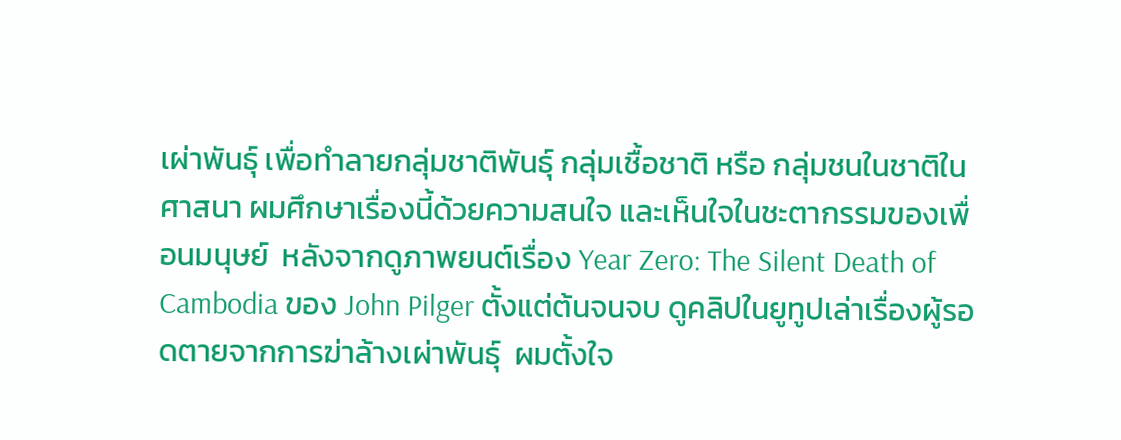เผ่าพันธุ์ เพื่อทำลายกลุ่มชาติพันธุ์ กลุ่มเชื้อชาติ หรือ กลุ่มชนในชาติในศาสนา ผมศึกษาเรื่องนี้ด้วยความสนใจ และเห็นใจในชะตากรรมของเพื่อนมนุษย์  หลังจากดูภาพยนต์เรื่อง Year Zero: The Silent Death of Cambodia ของ John Pilger ตั้งแต่ต้นจนจบ ดูคลิปในยูทูปเล่าเรื่องผู้รอดตายจากการฆ่าล้างเผ่าพันธุ์  ผมตั้งใจ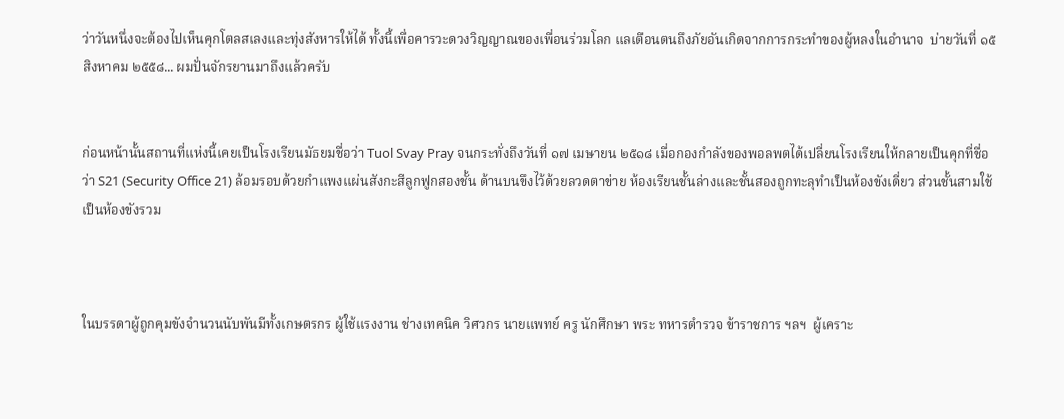ว่าวันหนึ่งจะต้องไปเห็นคุกโตลสเลงและทุ่งสังหารให้ได้ ทั้งนี้เพื่อคารวะดวงวิญญาณของเพื่อนร่วมโลก แลเตือนตนถึงภัยอันเกิดจากการกระทำของผู้หลงในอำนาจ  บ่ายวันที่ ๑๕ สิงหาคม ๒๕๕๘... ผมปั่นจักรยานมาถึงแล้วครับ


ก่อนหน้านั้นสถานที่แห่งนี้เคยเป็นโรงเรียนมัธยมชื่อว่า Tuol Svay Pray จนกระทั่งถึงวันที่ ๑๗ เมษายน ๒๕๑๘ เมื่อกองกำลังของพอลพตได้เปลี่ยนโรงเรียนให้กลายเป็นคุกที่ชื่อว่า S21 (Security Office 21) ล้อมรอบด้วยกำแพงแผ่นสังกะสีลูกฟูกสองชั้น ด้านบนขึงไว้ด้วยลวดตาข่าย ห้องเรียนชั้นล่างและชั้นสองถูกทะลุทำเป็นห้องขังเดี่ยว ส่วนชั้นสามใช้เป็นห้องขังรวม



ในบรรดาผู้ถูกคุมขังจำนวนนับพันมีทั้งเกษตรกร ผู้ใช้แรงงาน ช่างเทคนิค วิศวกร นายแพทย์ ครู นักศึกษา พระ ทหารตำรวจ ข้าราชการ ฯลฯ  ผู้เคราะ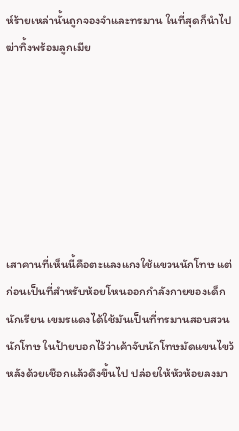ห์ร้ายเหล่านั้นถูกจองจำและทรมาน ในที่สุดก็นำไปฆ่าทิ้งพร้อมลูกเมีย







เสาคานที่เห็นนี้คือตะแลงแกงใช้แขวนนักโทษ แต่ก่อนเป็นที่สำหรับห้อยโหนออกกำลังกายของเด็กนักเรียน เขมรแดงได้ใช้มันเป็นที่ทรมานสอบสวนนักโทษ ในป้ายบอกไว้ว่าเค้าจับนักโทษมัดแขนไขว้หลังด้วยเชือกแล้วดึงขึ้นไป ปล่อยให้หัวห้อยลงมา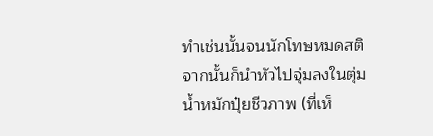ทำเช่นนั้นจนนักโทษหมดสติ จากนั้นก็นำหัวไปจุ่มลงในตุ่มน้ำหมักปุ๋ยชีวภาพ (ที่เห็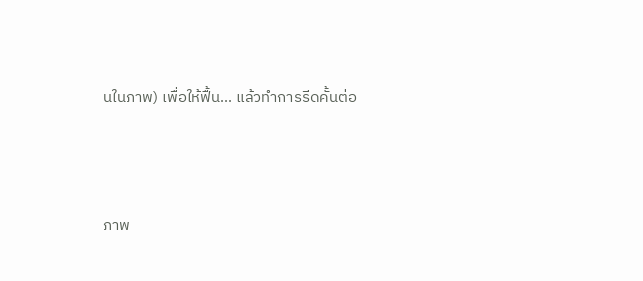นในภาพ) เพื่อให้ฟื้น... แล้วทำการรีดคั้นต่อ



ภาพ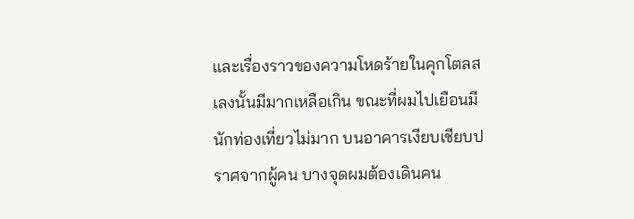และเรื่องราวของความโหดร้ายในคุกโตลสเลงนั้นมีมากเหลือเกิน ขณะที่ผมไปเยือนมีนักท่องเที่ยวไม่มาก บนอาคารเงียบเชียบปราศจากผู้คน บางจุดผมต้องเดินคน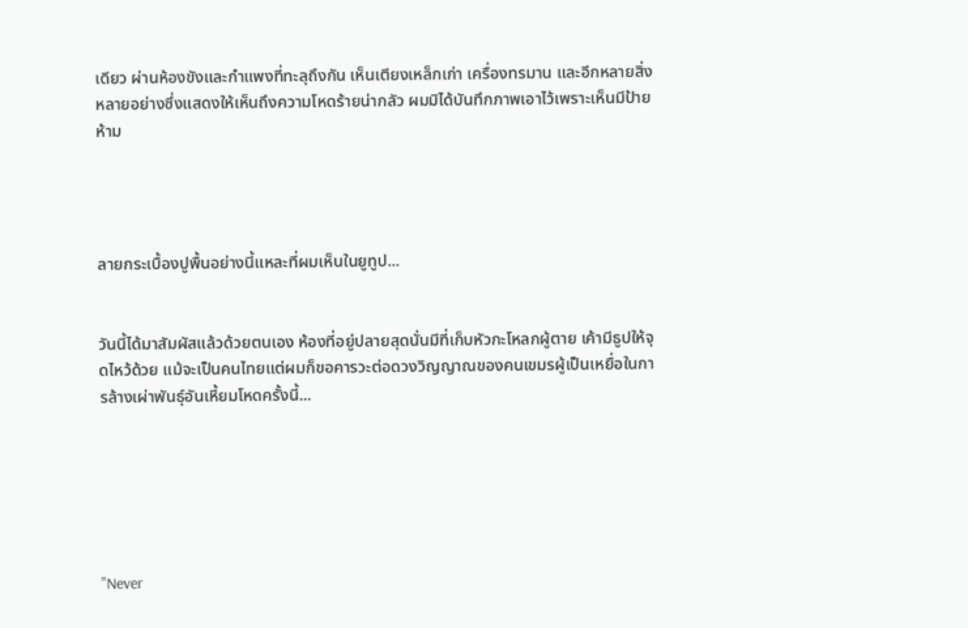เดียว ผ่านห้องขังและกำแพงที่ทะลุถึงกัน เห็นเตียงเหล็กเก่า เครื่องทรมาน และอีกหลายสิ่งหลายอย่างซึ่งแสดงให้เห็นถึงความโหดร้ายน่ากลัว ผมมิได้บันทึกภาพเอาไว้เพราะเห็นมีป้ายห้าม




ลายกระเบื้องปูพื้นอย่างนี้แหละที่ผมเห็นในยูทูป...


วันนี้ได้มาสัมผัสแล้วด้วยตนเอง ห้องที่อยู่ปลายสุดนั่นมีที่เก็บหัวกะโหลกผู้ตาย เค้ามีธูปให้จุดไหว้ด้วย แม้จะเป็นคนไทยแต่ผมก็ขอคารวะต่อดวงวิญญาณของคนเขมรผู้เป็นเหยื่อในการล้างเผ่าพันธุ์อันเหี้ยมโหดครั้งนี้...






"Never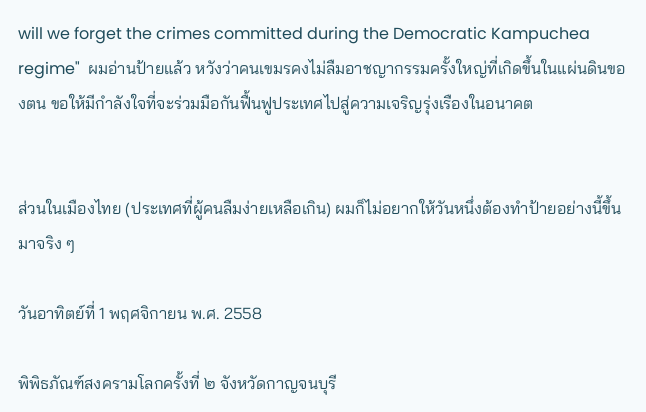will we forget the crimes committed during the Democratic Kampuchea regime"  ผมอ่านป้ายแล้ว หวังว่าคนเขมรคงไม่ลืมอาชญากรรมครั้งใหญ่ที่เกิดขึ้นในแผ่นดินของตน ขอให้มีกำลังใจที่จะร่วมมือกันฟื้นฟูประเทศไปสู่ความเจริญรุ่งเรืองในอนาคต


ส่วนในเมืองไทย (ประเทศที่ผู้คนลืมง่ายเหลือเกิน) ผมก็ไม่อยากให้วันหนึ่งต้องทำป้ายอย่างนี้ขึ้นมาจริง ๆ

วันอาทิตย์ที่ 1 พฤศจิกายน พ.ศ. 2558

พิพิธภัณฑ์สงครามโลกครั้งที่ ๒ จังหวัดกาญจนบุรี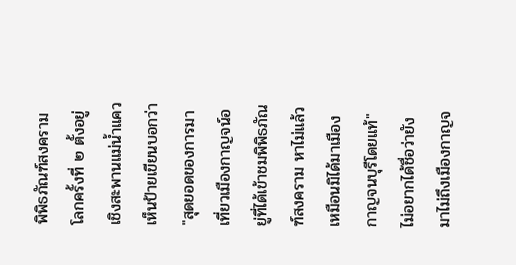พิพิธภัณฑ์สงครามโลกครั้งที่ ๒ ตั้งอยู่เชิงสะพานแม่น้ำแคว เห็นป้ายเขียนบอกว่า "สุดยอดของการมาเที่ยวเมืองกาญจน์อยู่ที่ได้เข้าชมพิพิธภัณฑ์สงคราม หาไม่แล้วเหมือนมิได้มาเมืองกาญจนบุรีโดยแท้"    ไม่อยากได้ชื่อว่ายังมาไม่ถึงเมืองกาญจ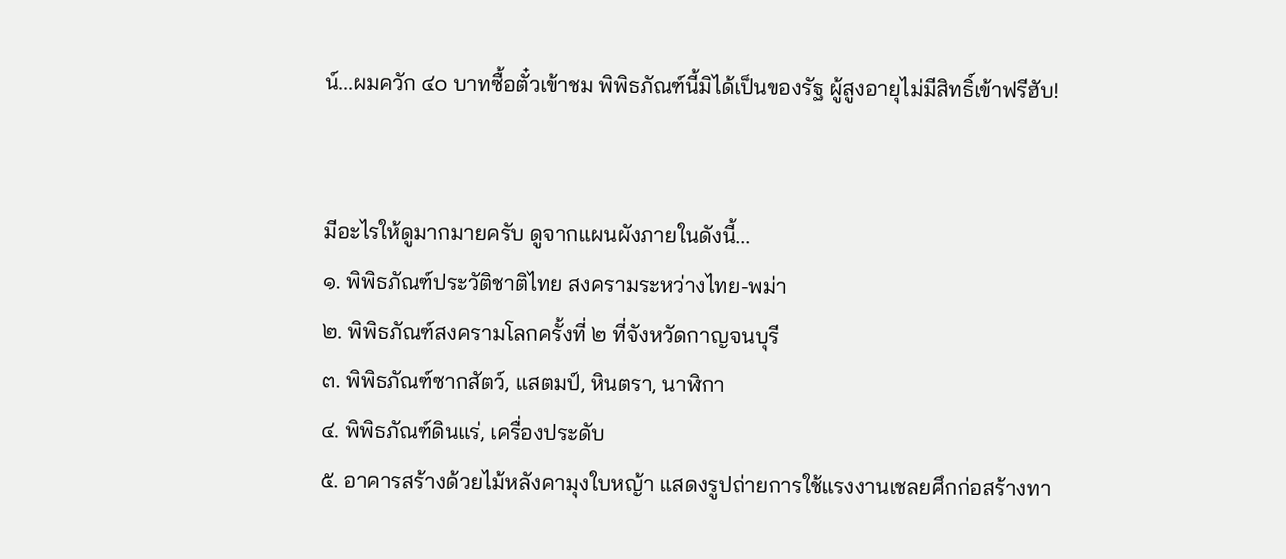น์...ผมควัก ๔๐ บาทซื้อตั๋วเข้าชม พิพิธภัณฑ์นี้มิได้เป็นของรัฐ ผู้สูงอายุไม่มีสิทธิ์เข้าฟรีฮับ!


มีอะไรให้ดูมากมายครับ ดูจากแผนผังภายในดังนี้...
๑. พิพิธภัณฑ์ประวัติชาติไทย สงครามระหว่างไทย-พม่า
๒. พิพิธภัณฑ์สงครามโลกครั้งที่ ๒ ที่จังหวัดกาญจนบุรี
๓. พิพิธภัณฑ์ซากสัตว์, แสตมป์, หินตรา, นาฬิกา
๔. พิพิธภัณฑ์ดินแร่, เครื่องประดับ
๕. อาคารสร้างด้วยไม้หลังคามุงใบหญ้า แสดงรูปถ่ายการใช้แรงงานเชลยศึกก่อสร้างทา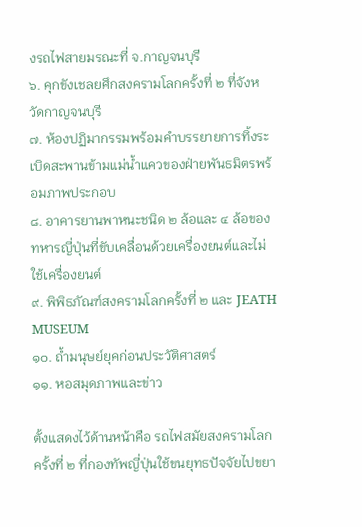งรถไฟสายมรณะที่ จ.กาญจนบุรี
๖. คุกขังเชลยศึกสงครามโลกครั้งที่ ๒ ที่จังหวัดกาญจนบุรี
๗. ห้องปฏิมากรรมพร้อมคำบรรยายการทิ้งระเบิดสะพานข้ามแม่น้ำแควของฝ่ายพันธมิตรพร้อมภาพประกอบ
๘. อาคารยานพาหนะชนิด ๒ ล้อและ ๔ ล้อของทหารญี่ปุ่นที่ขับเคลื่อนด้วยเครื่องยนต์และไม่ใช้เครื่องยนต์
๙. พิพิธภัณฑ์สงครามโลกครั้งที่ ๒ และ JEATH MUSEUM
๑๐. ถ้ำมนุษย์ยุคก่อนประวัติศาสตร์
๑๑. หอสมุดภาพและข่าว

ตั้งแสดงไว้ด้านหน้าคือ รถไฟสมัยสงครามโลกครั้งที่ ๒ ที่กองทัพญี่ปุ่นใช้ขนยุทธปัจจัยไปขยา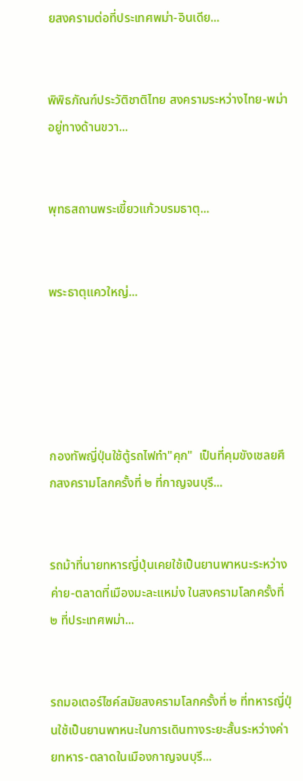ยสงครามต่อที่ประเทศพม่า-อินเดีย...


พิพิธภัณฑ์ประวัติชาติไทย สงครามระหว่างไทย-พม่าอยู่ทางด้านขวา...


พุทธสถานพระเขี้ยวแก้วบรมธาตุ...


พระธาตุแควใหญ่...





กองทัพญี่ปุ่นใช้ตู้รถไฟทำ"คุก"  เป็นที่คุมขังเชลยศึกสงครามโลกครั้งที่ ๒ ที่กาญจนบุรี...


รถม้าที่นายทหารญี่ปุ่นเคยใช้เป็นยานพาหนะระหว่างค่าย-ตลาดที่เมืองมะละแหม่ง ในสงครามโลกครั้งที่ ๒ ที่ประเทศพม่า...


รถมอเตอร์ไซค์สมัยสงครามโลกครั้งที่ ๒ ที่ทหารญี่ปุ่นใช้เป็นยานพาหนะในการเดินทางระยะสั้นระหว่างค่ายทหาร-ตลาดในเมืองกาญจนบุรี...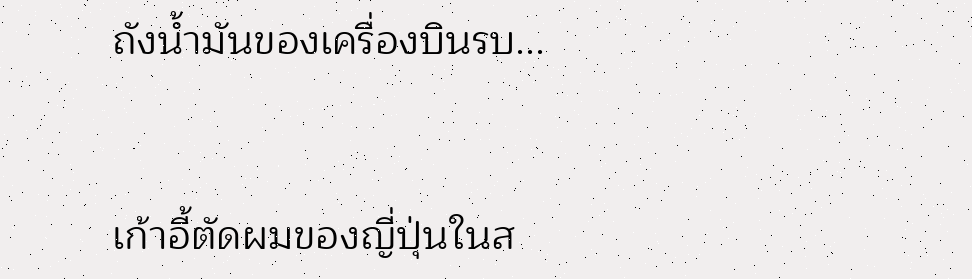ถังน้ำมันของเครื่องบินรบ...


เก้าอี้ตัดผมของญี่ปุ่นในส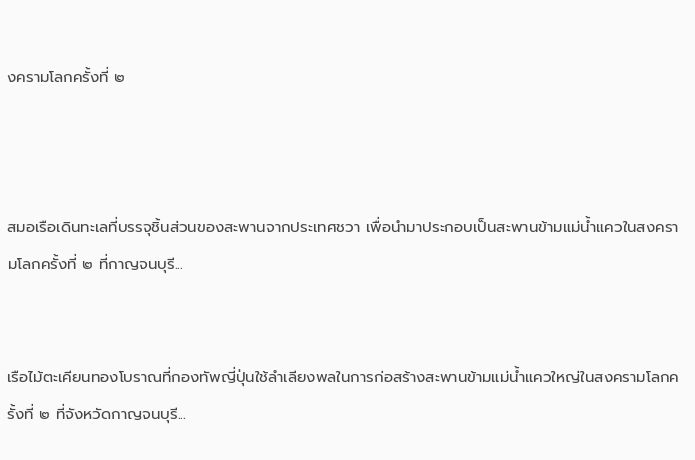งครามโลกครั้งที่ ๒



สมอเรือเดินทะเลที่บรรจุชิ้นส่วนของสะพานจากประเทศชวา เพื่อนำมาประกอบเป็นสะพานข้ามแม่น้ำแควในสงครามโลกครั้งที่ ๒ ที่กาญจนบุรี...


เรือไม้ตะเคียนทองโบราณที่กองทัพญี่ปุ่นใช้ลำเลียงพลในการก่อสร้างสะพานข้ามแม่น้ำแควใหญ่ในสงครามโลกครั้งที่ ๒ ที่จังหวัดกาญจนบุรี...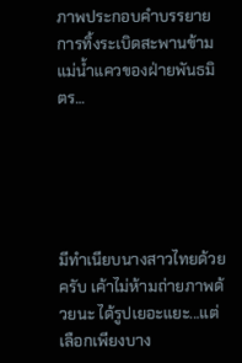ภาพประกอบคำบรรยายการทิ้งระเบิดสะพานข้ามแม่น้ำแควของฝ่ายพันธมิตร...





มีทำเนียบนางสาวไทยด้วยครับ เค้าไม่ห้ามถ่ายภาพด้วยนะ ได้รูปเยอะแยะ...แต่เลือกเพียงบาง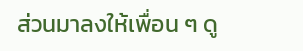ส่วนมาลงให้เพื่อน ๆ ดู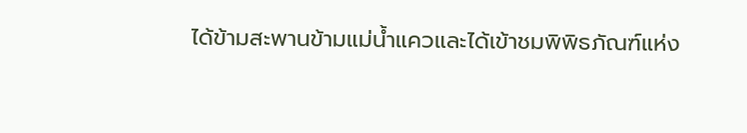ได้ข้ามสะพานข้ามแม่น้ำแควและได้เข้าชมพิพิธภัณฑ์แห่ง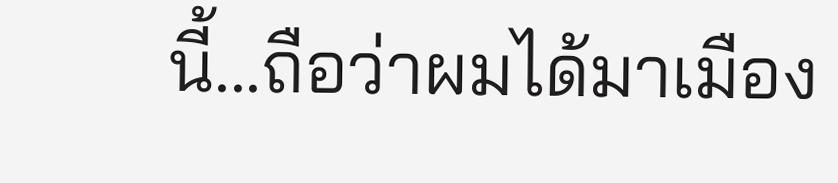นี้...ถือว่าผมได้มาเมือง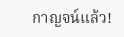กาญจน์แล้ว!